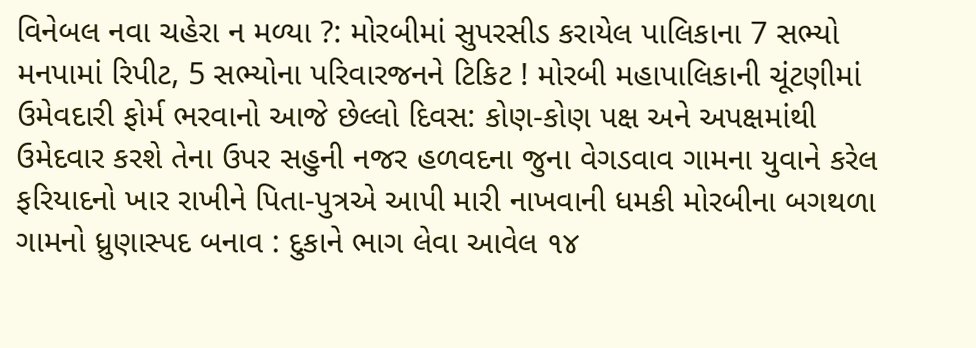વિનેબલ નવા ચહેરા ન મળ્યા ?: મોરબીમાં સુપરસીડ કરાયેલ પાલિકાના 7 સભ્યો મનપામાં રિપીટ, 5 સભ્યોના પરિવારજનને ટિકિટ ! મોરબી મહાપાલિકાની ચૂંટણીમાં ઉમેવદારી ફોર્મ ભરવાનો આજે છેલ્લો દિવસ: કોણ-કોણ પક્ષ અને અપક્ષમાંથી ઉમેદવાર કરશે તેના ઉપર સહુની નજર હળવદના જુના વેગડવાવ ગામના યુવાને કરેલ ફરિયાદનો ખાર રાખીને પિતા-પુત્રએ આપી મારી નાખવાની ધમકી મોરબીના બગથળા ગામનો ધ્રુણાસ્પદ બનાવ : દુકાને ભાગ લેવા આવેલ ૧૪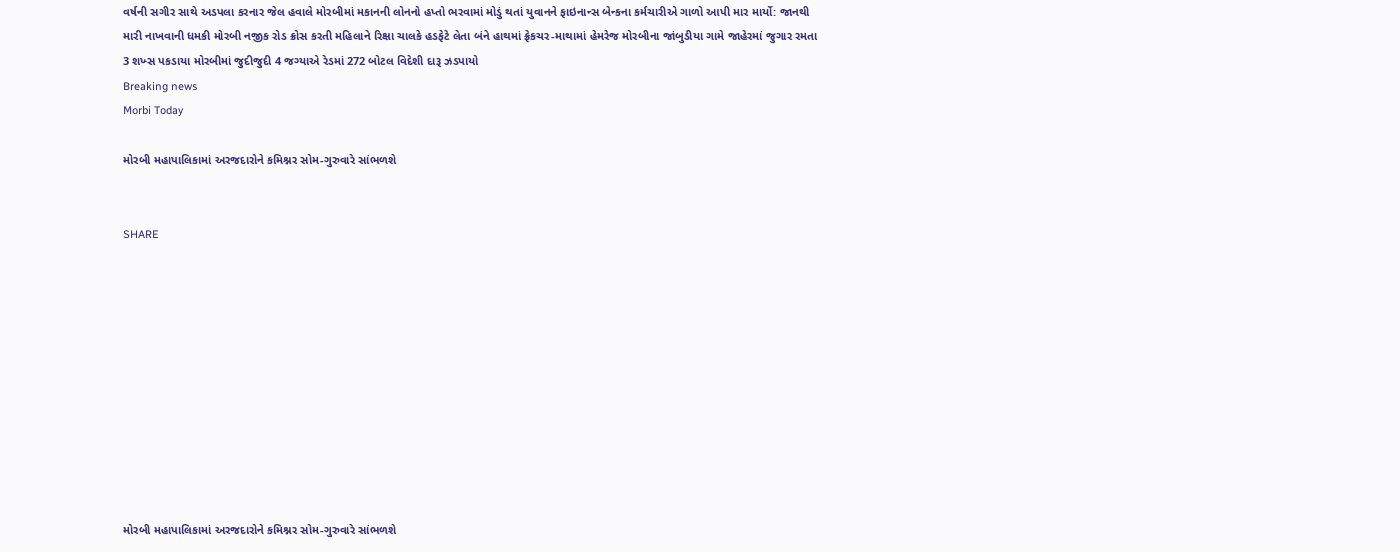વર્ષની સગીર સાથે અડપલા કરનાર જેલ હવાલે મોરબીમાં મકાનની લોનનો હપ્તો ભરવામાં મોડું થતાં યુવાનને ફાઇનાન્સ બેન્કના કર્મચારીએ ગાળો આપી માર માર્યો: જાનથી મારી નાખવાની ધમકી મોરબી નજીક રોડ ક્રોસ કરતી મહિલાને રિક્ષા ચાલકે હડફેટે લેતા બંને હાથમાં ફ્રેકચર-માથામાં હેમરેજ મોરબીના જાંબુડીયા ગામે જાહેરમાં જુગાર રમતા 3 શખ્સ પકડાયા મોરબીમાં જુદીજુદી 4 જગ્યાએ રેડમાં 272 બોટલ વિદેશી દારૂ ઝડપાયો
Breaking news
Morbi Today

મોરબી મહાપાલિકામાં અરજદારોને કમિશ્નર સોમ-ગુરુવારે સાંભળશે


SHARE











મોરબી મહાપાલિકામાં અરજદારોને કમિશ્નર સોમ-ગુરુવારે સાંભળશે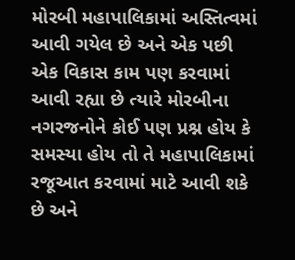મોરબી મહાપાલિકામાં અસ્તિત્વમાં આવી ગયેલ છે અને એક પછી એક વિકાસ કામ પણ કરવામાં આવી રહ્યા છે ત્યારે મોરબીના નગરજનોને કોઈ પણ પ્રશ્ન હોય કે સમસ્યા હોય તો તે મહાપાલિકામાં રજૂઆત કરવામાં માટે આવી શકે છે અને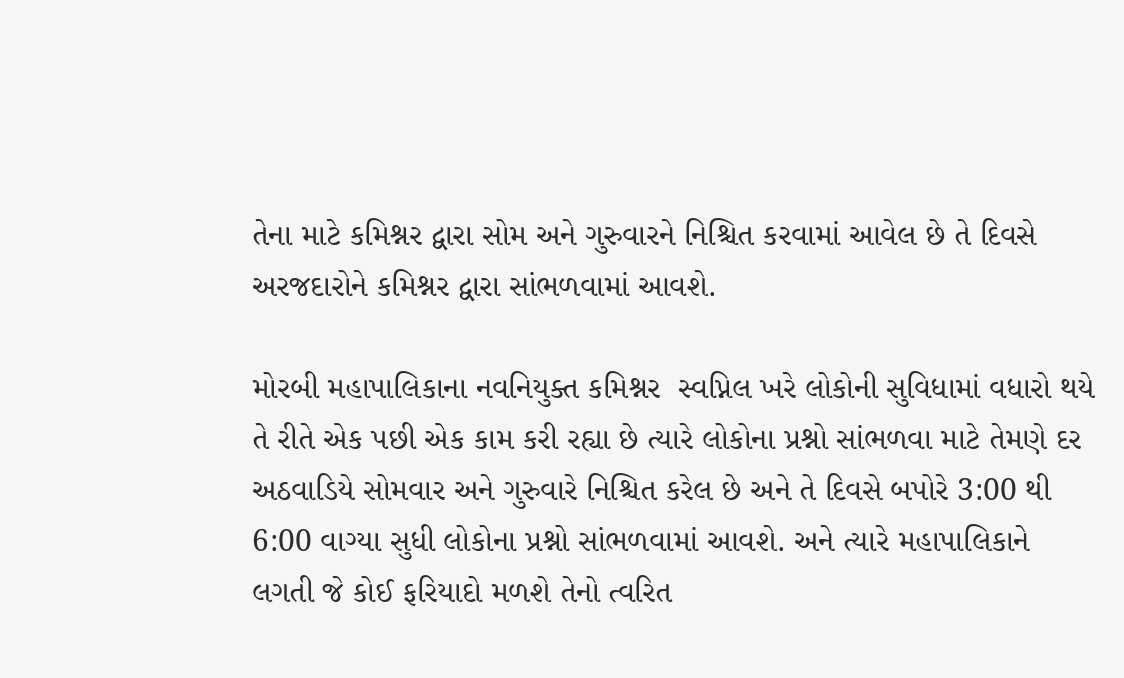તેના માટે કમિશ્નર દ્વારા સોમ અને ગુરુવારને નિશ્ચિત કરવામાં આવેલ છે તે દિવસે અરજદારોને કમિશ્નર દ્વારા સાંભળવામાં આવશે.

મોરબી મહાપાલિકાના નવનિયુક્ત કમિશ્નર  સ્વપ્નિલ ખરે લોકોની સુવિધામાં વધારો થયે તે રીતે એક પછી એક કામ કરી રહ્યા છે ત્યારે લોકોના પ્રશ્નો સાંભળવા માટે તેમણે દર અઠવાડિયે સોમવાર અને ગુરુવારે નિશ્ચિત કરેલ છે અને તે દિવસે બપોરે 3:00 થી 6:00 વાગ્યા સુધી લોકોના પ્રશ્નો સાંભળવામાં આવશે. અને ત્યારે મહાપાલિકાને લગતી જે કોઈ ફરિયાદો મળશે તેનો ત્વરિત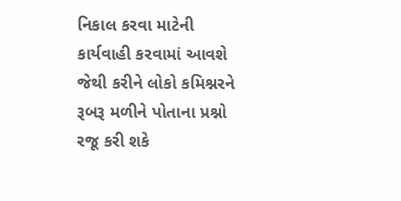નિકાલ કરવા માટેની કાર્યવાહી કરવામાં આવશે જેથી કરીને લોકો કમિશ્નરને રૂબરૂ મળીને પોતાના પ્રશ્નો રજૂ કરી શકે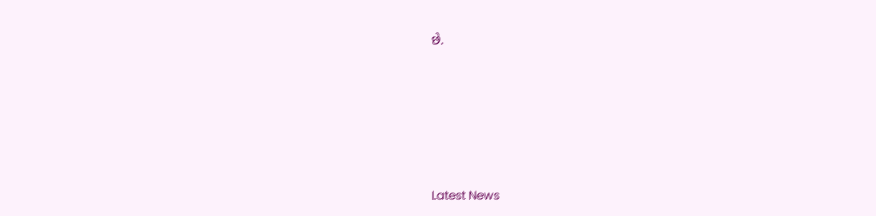છે.






Latest News